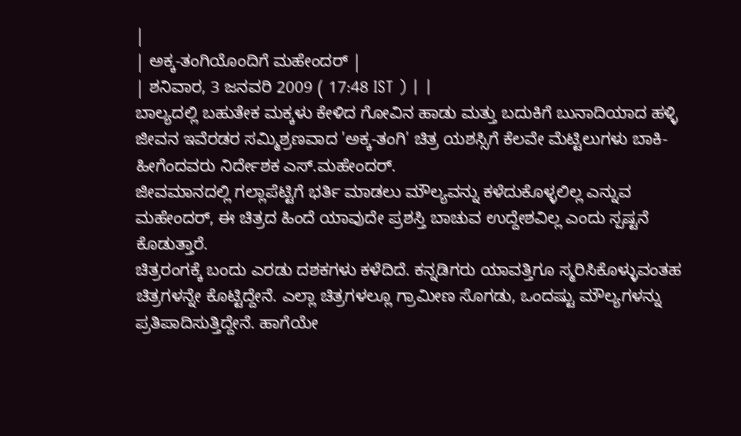|
| ಅಕ್ಕ-ತಂಗಿಯೊಂದಿಗೆ ಮಹೇಂದರ್ |
| ಶನಿವಾರ, 3 ಜನವರಿ 2009 ( 17:48 IST ) | |
ಬಾಲ್ಯದಲ್ಲಿ ಬಹುತೇಕ ಮಕ್ಕಳು ಕೇಳಿದ ಗೋವಿನ ಹಾಡು ಮತ್ತು ಬದುಕಿಗೆ ಬುನಾದಿಯಾದ ಹಳ್ಳಿ ಜೀವನ ಇವೆರಡರ ಸಮ್ಮಿಶ್ರಣವಾದ 'ಅಕ್ಕ-ತಂಗಿ' ಚಿತ್ರ ಯಶಸ್ಸಿಗೆ ಕೆಲವೇ ಮೆಟ್ಟಿಲುಗಳು ಬಾಕಿ- ಹೀಗೆಂದವರು ನಿರ್ದೇಶಕ ಎಸ್.ಮಹೇಂದರ್.
ಜೀವಮಾನದಲ್ಲಿ ಗಲ್ಲಾಪೆಟ್ಟಿಗೆ ಭರ್ತಿ ಮಾಡಲು ಮೌಲ್ಯವನ್ನು ಕಳೆದುಕೊಳ್ಳಲಿಲ್ಲ ಎನ್ನುವ ಮಹೇಂದರ್, ಈ ಚಿತ್ರದ ಹಿಂದೆ ಯಾವುದೇ ಪ್ರಶಸ್ತಿ ಬಾಚುವ ಉದ್ದೇಶವಿಲ್ಲ ಎಂದು ಸ್ಪಷ್ಟನೆ ಕೊಡುತ್ತಾರೆ.
ಚಿತ್ರರಂಗಕ್ಕೆ ಬಂದು ಎರಡು ದಶಕಗಳು ಕಳೆದಿದೆ. ಕನ್ನಡಿಗರು ಯಾವತ್ತಿಗೂ ಸ್ಮರಿಸಿಕೊಳ್ಳುವಂತಹ ಚಿತ್ರಗಳನ್ನೇ ಕೊಟ್ಟಿದ್ದೇನೆ. ಎಲ್ಲಾ ಚಿತ್ರಗಳಲ್ಲೂ ಗ್ರಾಮೀಣ ಸೊಗಡು, ಒಂದಷ್ಟು ಮೌಲ್ಯಗಳನ್ನು ಪ್ರತಿಪಾದಿಸುತ್ತಿದ್ದೇನೆ. ಹಾಗೆಯೇ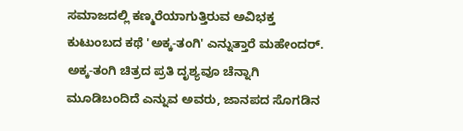ಸಮಾಜದಲ್ಲಿ ಕಣ್ಮರೆಯಾಗುತ್ತಿರುವ ಅವಿಭಕ್ತ ಕುಟುಂಬದ ಕಥೆ 'ಅಕ್ಕ-ತಂಗಿ' ಎನ್ನುತ್ತಾರೆ ಮಹೇಂದರ್.
ಅಕ್ಕ-ತಂಗಿ ಚಿತ್ರದ ಪ್ರತಿ ದೃಶ್ಯವೂ ಚೆನ್ನಾಗಿ ಮೂಡಿಬಂದಿದೆ ಎನ್ನುವ ಅವರು, ಜಾನಪದ ಸೊಗಡಿನ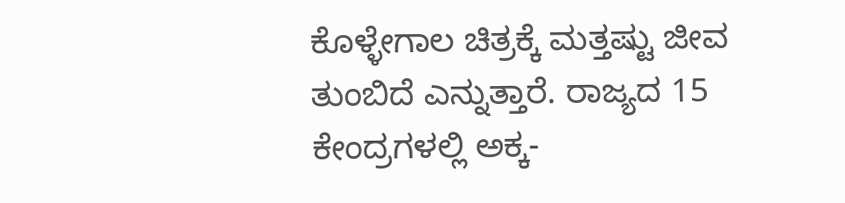ಕೊಳ್ಳೇಗಾಲ ಚಿತ್ರಕ್ಕೆ ಮತ್ತಷ್ಟು ಜೀವ ತುಂಬಿದೆ ಎನ್ನುತ್ತಾರೆ. ರಾಜ್ಯದ 15 ಕೇಂದ್ರಗಳಲ್ಲಿ ಅಕ್ಕ-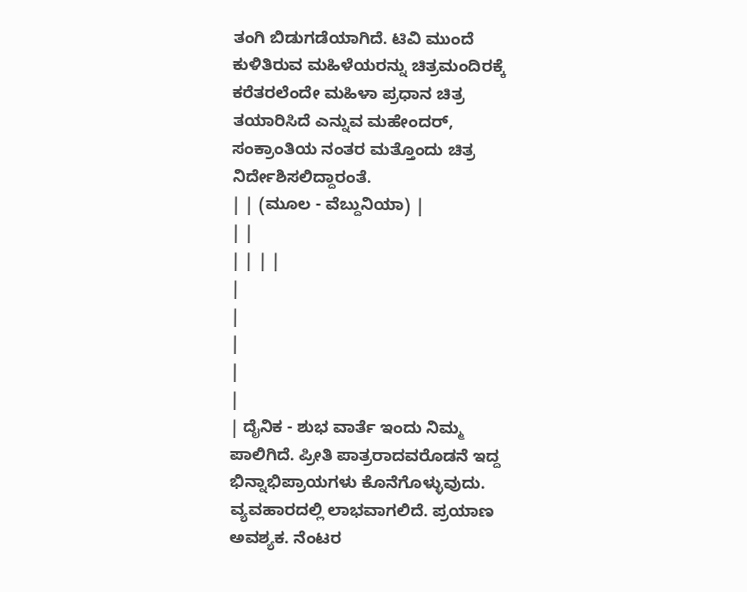ತಂಗಿ ಬಿಡುಗಡೆಯಾಗಿದೆ. ಟಿವಿ ಮುಂದೆ ಕುಳಿತಿರುವ ಮಹಿಳೆಯರನ್ನು ಚಿತ್ರಮಂದಿರಕ್ಕೆ ಕರೆತರಲೆಂದೇ ಮಹಿಳಾ ಪ್ರಧಾನ ಚಿತ್ರ ತಯಾರಿಸಿದೆ ಎನ್ನುವ ಮಹೇಂದರ್, ಸಂಕ್ರಾಂತಿಯ ನಂತರ ಮತ್ತೊಂದು ಚಿತ್ರ ನಿರ್ದೇಶಿಸಲಿದ್ದಾರಂತೆ.
| | (ಮೂಲ - ವೆಬ್ದುನಿಯಾ) |
| |
| | | |
|
|
|
|
|
| ದೈನಿಕ - ಶುಭ ವಾರ್ತೆ ಇಂದು ನಿಮ್ಮ ಪಾಲಿಗಿದೆ. ಪ್ರೀತಿ ಪಾತ್ರರಾದವರೊಡನೆ ಇದ್ದ ಭಿನ್ನಾಭಿಪ್ರಾಯಗಳು ಕೊನೆಗೊಳ್ಳುವುದು. ವ್ಯವಹಾರದಲ್ಲಿ ಲಾಭವಾಗಲಿದೆ. ಪ್ರಯಾಣ ಅವಶ್ಯಕ. ನೆಂಟರ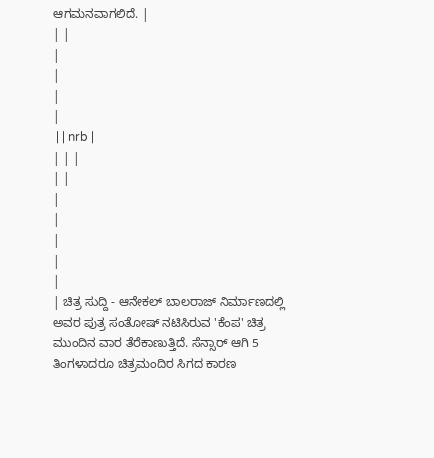ಆಗಮನವಾಗಲಿದೆ. |
| |
|
|
|
|
 | | nrb |
| | |
| |
|
|
|
|
|
| ಚಿತ್ರ ಸುದ್ದಿ - ಆನೇಕಲ್ ಬಾಲರಾಜ್ ನಿರ್ಮಾಣದಲ್ಲಿ ಅವರ ಪುತ್ರ ಸಂತೋಷ್ ನಟಿಸಿರುವ 'ಕೆಂಪ' ಚಿತ್ರ ಮುಂದಿನ ವಾರ ತೆರೆಕಾಣುತ್ತಿದೆ. ಸೆನ್ಸಾರ್ ಆಗಿ 5 ತಿಂಗಳಾದರೂ ಚಿತ್ರಮಂದಿರ ಸಿಗದ ಕಾರಣ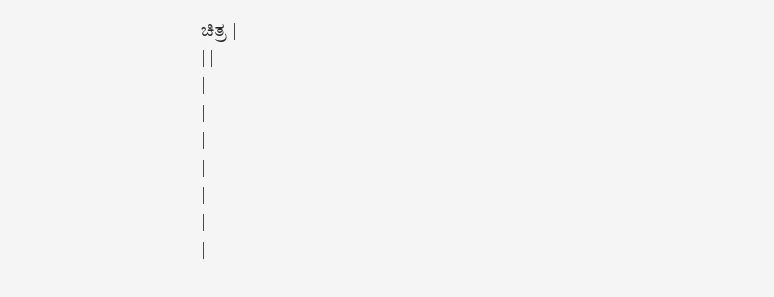ಚಿತ್ರ |
| |
|
|
|
|
|
|
|